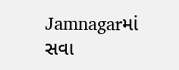Jamnagarમાં સવા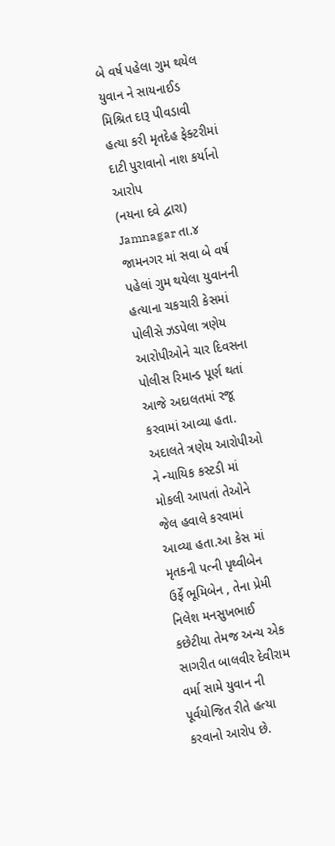બે વર્ષ પહેલા ગુમ થયેલ યુવાન ને સાયનાઈડ મિશ્રિત દારૂ પીવડાવી હત્યા કરી મૃતદેહ ફેક્ટરીમાં દાટી પુરાવાનો નાશ કર્યાનો આરોપ
(નયના દવે દ્વારા)
Jamnagar તા.૪
જામનગર માં સવા બે વર્ષ પહેલાં ગુમ થયેલા યુવાનની હત્યાના ચકચારી કેસમાં પોલીસે ઝડપેલા ત્રણેય આરોપીઓને ચાર દિવસના પોલીસ રિમાન્ડ પૂર્ણ થતાં આજે અદાલતમાં રજૂ કરવામાં આવ્યા હતા. અદાલતે ત્રણેય આરોપીઓ ને ન્યાયિક કસ્ટડી માં મોકલી આપતાં તેઓને જેલ હવાલે કરવામાં આવ્યા હતા.આ કેસ માં મૃતકની પત્ની પૃથ્વીબેન ઉર્ફે ભૂમિબેન , તેના પ્રેમી નિલેશ મનસુખભાઈ કછેટીયા તેમજ અન્ય એક સાગરીત બાલવીર દેવીરામ વર્મા સામે યુવાન ની પૂર્વયોજિત રીતે હત્યા કરવાનો આરોપ છે.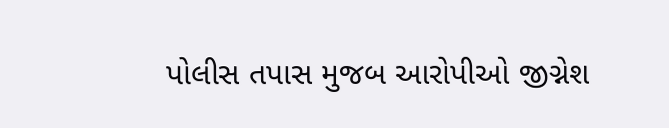પોલીસ તપાસ મુજબ આરોપીઓ જીગ્નેશ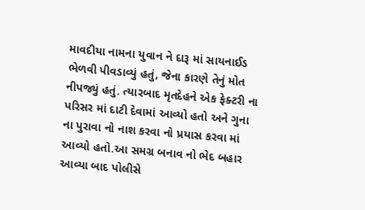માવદીયા નામના યુવાન ને દારૂ માં સાયનાઈડ ભેળવી પીવડાવ્યું હતું, જેના કારણે તેનું મોત નીપજ્યું હતું. ત્યારબાદ મૃતદેહને એક ફેક્ટરી ના પરિસર માં દાટી દેવામાં આવ્યો હતો અને ગુના ના પુરાવા નો નાશ કરવા નો પ્રયાસ કરવા માં આવ્યો હતો.આ સમગ્ર બનાવ નો ભેદ બહાર આવ્યા બાદ પોલીસે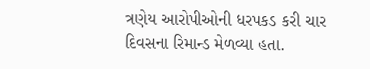ત્રણેય આરોપીઓની ધરપકડ કરી ચાર દિવસના રિમાન્ડ મેળવ્યા હતા.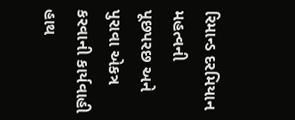રિમાન્ડ દરમિયાન મહત્વની પૂછપરછ અને પુરાવા એકત્ર કરવાની કાર્યવાહી હાથ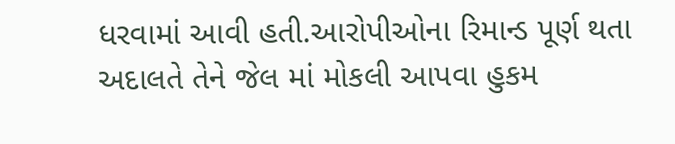ધરવામાં આવી હતી.આરોપીઓના રિમાન્ડ પૂર્ણ થતા અદાલતે તેને જેલ માં મોકલી આપવા હુકમ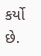કર્યો છે.